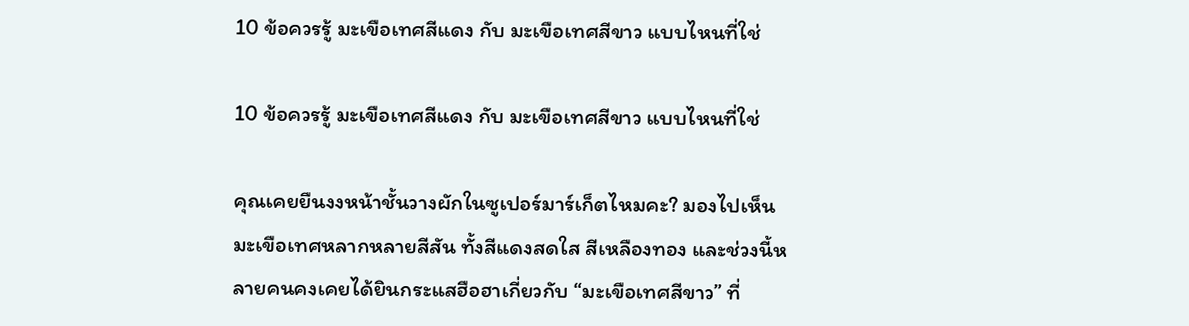10 ข้อควรรู้ มะเขือเทศสีแดง กับ มะเขือเทศสีขาว แบบไหนที่ใช่

10 ข้อควรรู้ มะเขือเทศสีแดง กับ มะเขือเทศสีขาว แบบไหนที่ใช่

คุณเคยยืนงงหน้าชั้นวางผักในซูเปอร์มาร์เก็ตไหมคะ? มองไปเห็นมะเขือเทศหลากหลายสีสัน ทั้งสีแดงสดใส สีเหลืองทอง และช่วงนี้หลายคนคงเคยได้ยินกระแสฮือฮาเกี่ยวกับ “มะเขือเทศสีขาว” ที่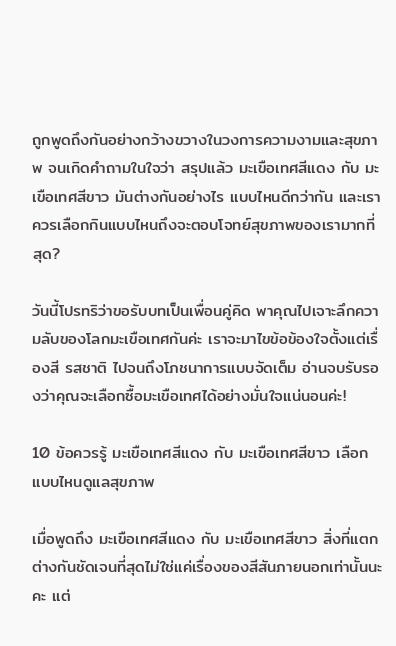ถูกพูดถึงกันอย่างกว้างขวางในวงการความงามและสุขภาพ จนเกิดคำถามในใจว่า สรุปแล้ว มะเขือเทศสีแดง กับ มะเขือเทศสีขาว มันต่างกันอย่างไร แบบไหนดีกว่ากัน และเราควรเลือกกินแบบไหนถึงจะตอบโจทย์สุขภาพของเรามากที่สุด?

วันนี้โปรทริว่าขอรับบทเป็นเพื่อนคู่คิด พาคุณไปเจาะลึกความลับของโลกมะเขือเทศกันค่ะ เราจะมาไขข้อข้องใจตั้งแต่เรื่องสี รสชาติ ไปจนถึงโภชนาการแบบจัดเต็ม อ่านจบรับรองว่าคุณจะเลือกซื้อมะเขือเทศได้อย่างมั่นใจแน่นอนค่ะ!

10 ข้อควรรู้ มะเขือเทศสีแดง กับ มะเขือเทศสีขาว เลือกแบบไหนดูแลสุขภาพ

เมื่อพูดถึง มะเขือเทศสีแดง กับ มะเขือเทศสีขาว สิ่งที่แตกต่างกันชัดเจนที่สุดไม่ใช่แค่เรื่องของสีสันภายนอกเท่านั้นนะคะ แต่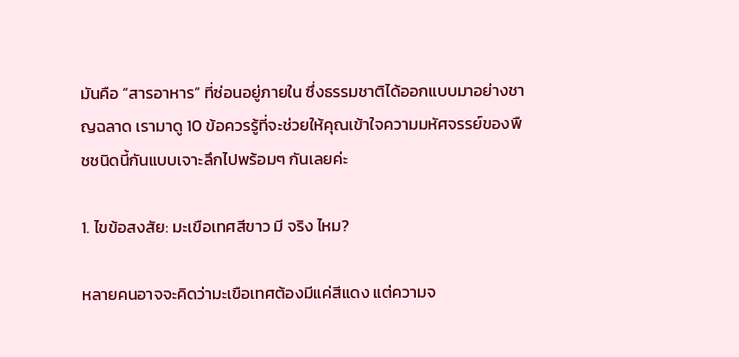มันคือ “สารอาหาร” ที่ซ่อนอยู่ภายใน ซึ่งธรรมชาติได้ออกแบบมาอย่างชาญฉลาด เรามาดู 10 ข้อควรรู้ที่จะช่วยให้คุณเข้าใจความมหัศจรรย์ของพืชชนิดนี้กันแบบเจาะลึกไปพร้อมๆ กันเลยค่ะ

1. ไขข้อสงสัย: มะเขือเทศสีขาว มี จริง ไหม?

หลายคนอาจจะคิดว่ามะเขือเทศต้องมีแค่สีแดง แต่ความจ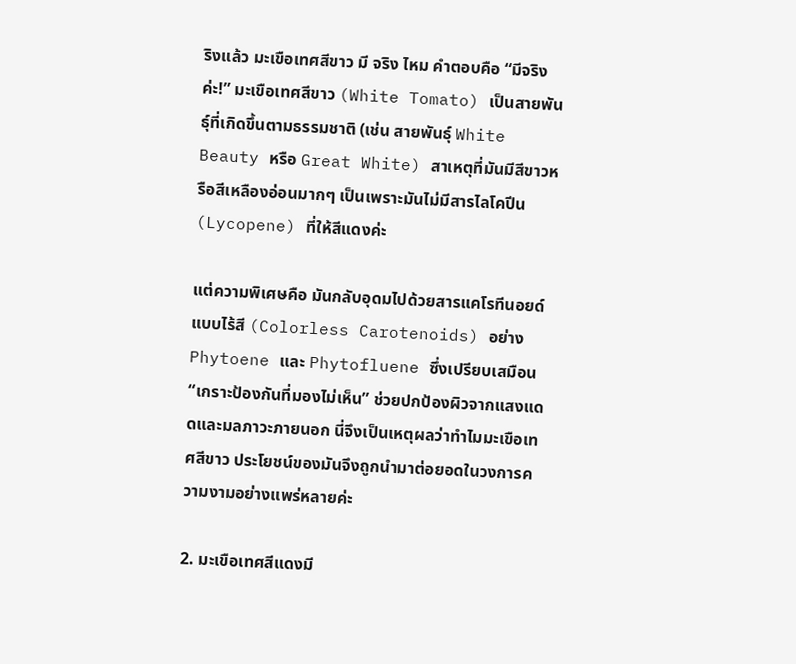ริงแล้ว มะเขือเทศสีขาว มี จริง ไหม คำตอบคือ “มีจริงค่ะ!” มะเขือเทศสีขาว (White Tomato) เป็นสายพันธุ์ที่เกิดขึ้นตามธรรมชาติ (เช่น สายพันธุ์ White Beauty หรือ Great White) สาเหตุที่มันมีสีขาวหรือสีเหลืองอ่อนมากๆ เป็นเพราะมันไม่มีสารไลโคปีน (Lycopene) ที่ให้สีแดงค่ะ

แต่ความพิเศษคือ มันกลับอุดมไปด้วยสารแคโรทีนอยด์แบบไร้สี (Colorless Carotenoids) อย่าง Phytoene และ Phytofluene ซึ่งเปรียบเสมือน “เกราะป้องกันที่มองไม่เห็น” ช่วยปกป้องผิวจากแสงแดดและมลภาวะภายนอก นี่จึงเป็นเหตุผลว่าทำไมมะเขือเทศสีขาว ประโยชน์ของมันจึงถูกนำมาต่อยอดในวงการความงามอย่างแพร่หลายค่ะ

2. มะเขือเทศสีแดงมี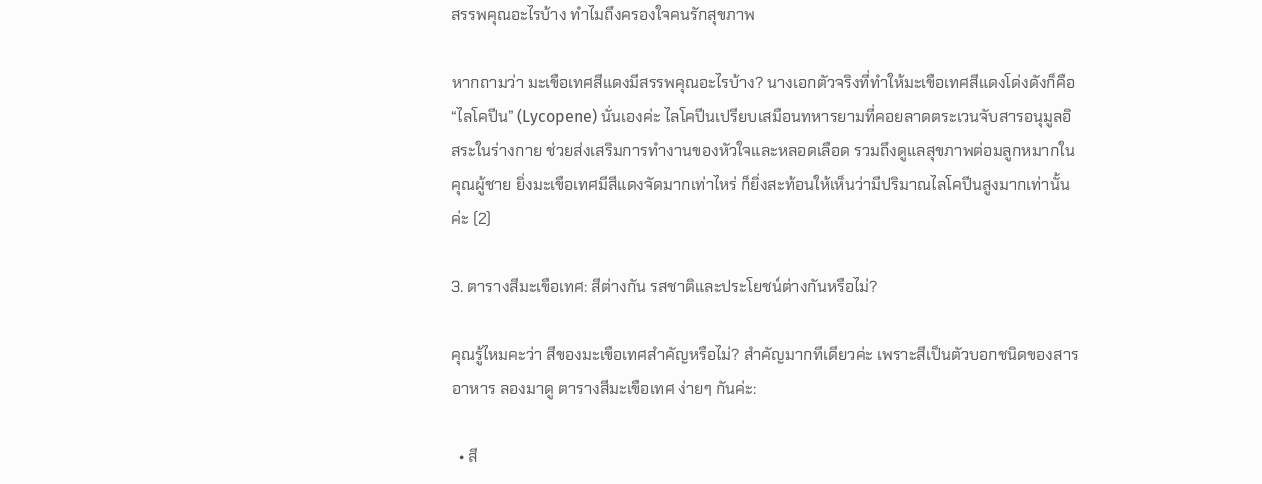สรรพคุณอะไรบ้าง ทำไมถึงครองใจคนรักสุขภาพ

หากถามว่า มะเขือเทศสีแดงมีสรรพคุณอะไรบ้าง? นางเอกตัวจริงที่ทำให้มะเขือเทศสีแดงโด่งดังก็คือ “ไลโคปีน” (Lycopene) นั่นเองค่ะ ไลโคปีนเปรียบเสมือนทหารยามที่คอยลาดตระเวนจับสารอนุมูลอิสระในร่างกาย ช่วยส่งเสริมการทำงานของหัวใจและหลอดเลือด รวมถึงดูแลสุขภาพต่อมลูกหมากในคุณผู้ชาย ยิ่งมะเขือเทศมีสีแดงจัดมากเท่าไหร่ ก็ยิ่งสะท้อนให้เห็นว่ามีปริมาณไลโคปีนสูงมากเท่านั้นค่ะ (2)

3. ตารางสีมะเขือเทศ: สีต่างกัน รสชาติและประโยชน์ต่างกันหรือไม่?

คุณรู้ไหมคะว่า สีของมะเขือเทศสำคัญหรือไม่? สำคัญมากทีเดียวค่ะ เพราะสีเป็นตัวบอกชนิดของสารอาหาร ลองมาดู ตารางสีมะเขือเทศ ง่ายๆ กันค่ะ:

  • สี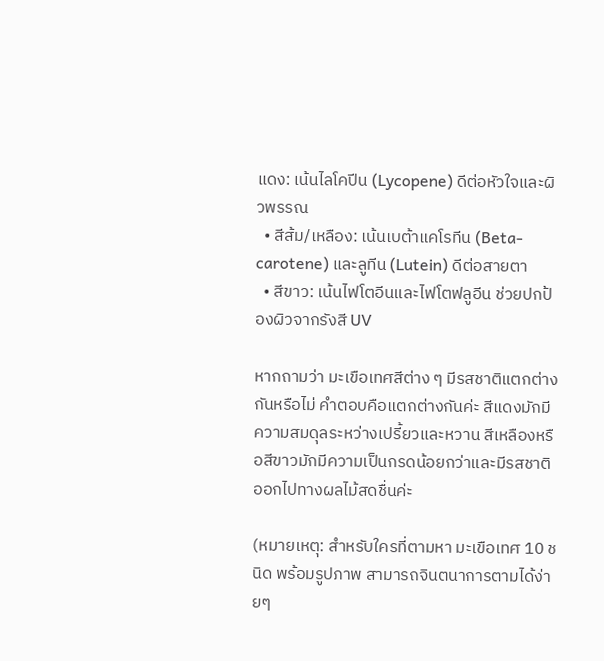แดง: เน้นไลโคปีน (Lycopene) ดีต่อหัวใจและผิวพรรณ
  • สีส้ม/เหลือง: เน้นเบต้าแคโรทีน (Beta-carotene) และลูทีน (Lutein) ดีต่อสายตา
  • สีขาว: เน้นไฟโตอีนและไฟโตฟลูอีน ช่วยปกป้องผิวจากรังสี UV

หากถามว่า มะเขือเทศสีต่าง ๆ มีรสชาติแตกต่างกันหรือไม่ คำตอบคือแตกต่างกันค่ะ สีแดงมักมีความสมดุลระหว่างเปรี้ยวและหวาน สีเหลืองหรือสีขาวมักมีความเป็นกรดน้อยกว่าและมีรสชาติออกไปทางผลไม้สดชื่นค่ะ

(หมายเหตุ: สำหรับใครที่ตามหา มะเขือเทศ 10 ชนิด พร้อมรูปภาพ สามารถจินตนาการตามได้ง่ายๆ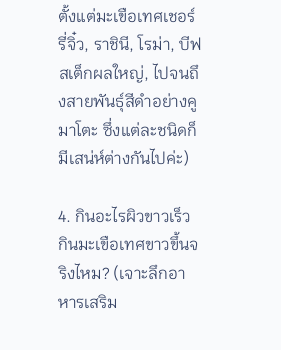ตั้งแต่มะเขือเทศเชอร์รี่จิ๋ว, ราชินี, โรม่า, บีฟสเต็กผลใหญ่, ไปจนถึงสายพันธุ์สีดำอย่างคูมาโตะ ซึ่งแต่ละชนิดก็มีเสน่ห์ต่างกันไปค่ะ)

4. กินอะไรผิวขาวเร็ว กินมะเขือเทศขาวขึ้นจริงไหม? (เจาะลึกอาหารเสริม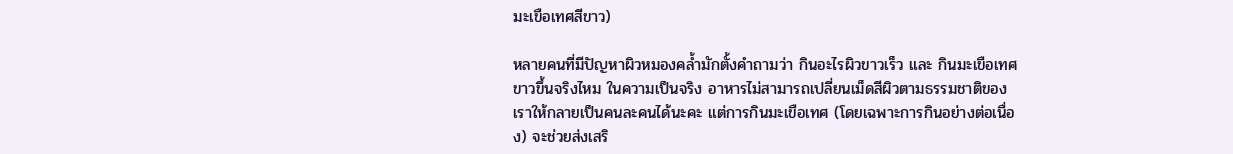มะเขือเทศสีขาว)

หลายคนที่มีปัญหาผิวหมองคล้ำมักตั้งคำถามว่า กินอะไรผิวขาวเร็ว และ กินมะเขือเทศขาวขึ้นจริงไหม ในความเป็นจริง อาหารไม่สามารถเปลี่ยนเม็ดสีผิวตามธรรมชาติของเราให้กลายเป็นคนละคนได้นะคะ แต่การกินมะเขือเทศ (โดยเฉพาะการกินอย่างต่อเนื่อง) จะช่วยส่งเสริ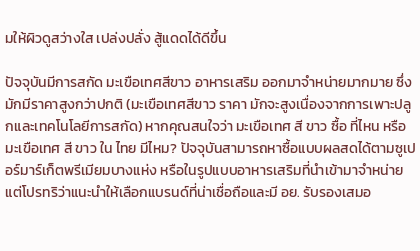มให้ผิวดูสว่างใส เปล่งปลั่ง สู้แดดได้ดีขึ้น

ปัจจุบันมีการสกัด มะเขือเทศสีขาว อาหารเสริม ออกมาจำหน่ายมากมาย ซึ่งมักมีราคาสูงกว่าปกติ (มะเขือเทศสีขาว ราคา มักจะสูงเนื่องจากการเพาะปลูกและเทคโนโลยีการสกัด) หากคุณสนใจว่า มะเขือเทศ สี ขาว ซื้อ ที่ไหน หรือ มะเขือเทศ สี ขาว ใน ไทย มีไหม? ปัจจุบันสามารถหาซื้อแบบผลสดได้ตามซูเปอร์มาร์เก็ตพรีเมียมบางแห่ง หรือในรูปแบบอาหารเสริมที่นำเข้ามาจำหน่าย แต่โปรทริว่าแนะนำให้เลือกแบรนด์ที่น่าเชื่อถือและมี อย. รับรองเสมอ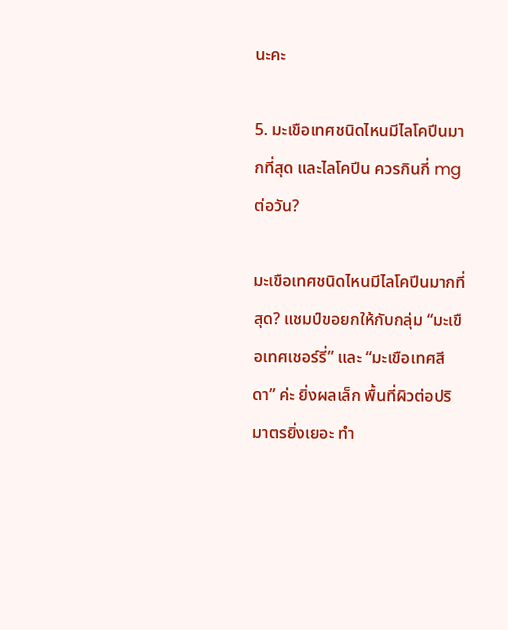นะคะ

5. มะเขือเทศชนิดไหนมีไลโคปีนมากที่สุด และไลโคปีน ควรกินกี่ mg ต่อวัน?

มะเขือเทศชนิดไหนมีไลโคปีนมากที่สุด? แชมป์ขอยกให้กับกลุ่ม “มะเขือเทศเชอร์รี่” และ “มะเขือเทศสีดา” ค่ะ ยิ่งผลเล็ก พื้นที่ผิวต่อปริมาตรยิ่งเยอะ ทำ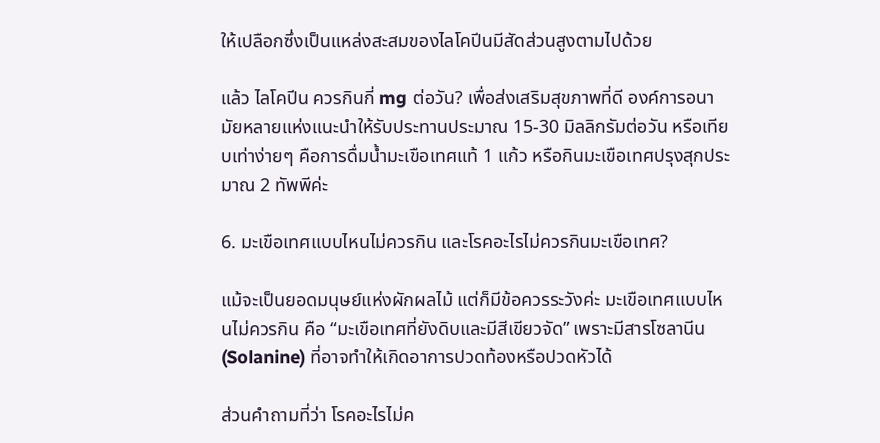ให้เปลือกซึ่งเป็นแหล่งสะสมของไลโคปีนมีสัดส่วนสูงตามไปด้วย

แล้ว ไลโคปีน ควรกินกี่ mg ต่อวัน? เพื่อส่งเสริมสุขภาพที่ดี องค์การอนามัยหลายแห่งแนะนำให้รับประทานประมาณ 15-30 มิลลิกรัมต่อวัน หรือเทียบเท่าง่ายๆ คือการดื่มน้ำมะเขือเทศแท้ 1 แก้ว หรือกินมะเขือเทศปรุงสุกประมาณ 2 ทัพพีค่ะ

6. มะเขือเทศแบบไหนไม่ควรกิน และโรคอะไรไม่ควรกินมะเขือเทศ?

แม้จะเป็นยอดมนุษย์แห่งผักผลไม้ แต่ก็มีข้อควรระวังค่ะ มะเขือเทศแบบไหนไม่ควรกิน คือ “มะเขือเทศที่ยังดิบและมีสีเขียวจัด” เพราะมีสารโซลานีน (Solanine) ที่อาจทำให้เกิดอาการปวดท้องหรือปวดหัวได้

ส่วนคำถามที่ว่า โรคอะไรไม่ค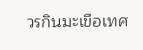วรกินมะเขือเทศ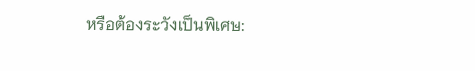หรือต้องระวังเป็นพิเศษ: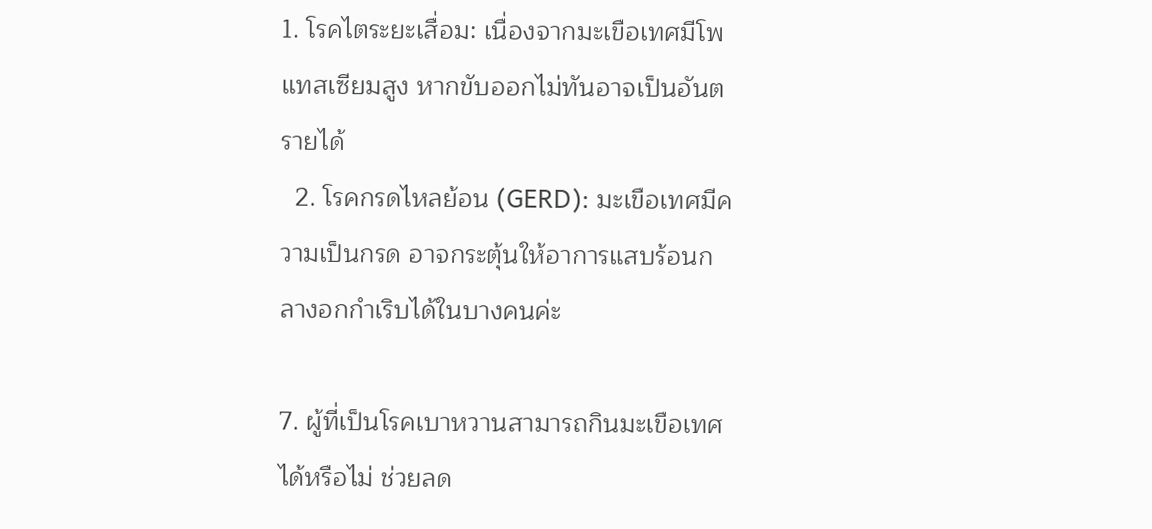1. โรคไตระยะเสื่อม: เนื่องจากมะเขือเทศมีโพแทสเซียมสูง หากขับออกไม่ทันอาจเป็นอันตรายได้
  2. โรคกรดไหลย้อน (GERD): มะเขือเทศมีความเป็นกรด อาจกระตุ้นให้อาการแสบร้อนกลางอกกำเริบได้ในบางคนค่ะ

7. ผู้ที่เป็นโรคเบาหวานสามารถกินมะเขือเทศได้หรือไม่ ช่วยลด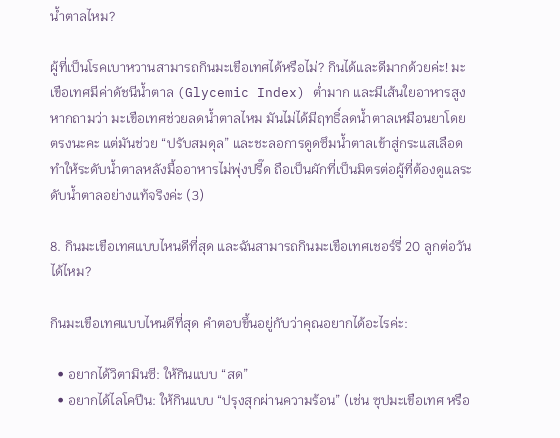น้ำตาลไหม?

ผู้ที่เป็นโรคเบาหวานสามารถกินมะเขือเทศได้หรือไม่? กินได้และดีมากด้วยค่ะ! มะเขือเทศมีค่าดัชนีน้ำตาล (Glycemic Index) ต่ำมาก และมีเส้นใยอาหารสูง หากถามว่า มะเขือเทศช่วยลดน้ำตาลไหม มันไม่ได้มีฤทธิ์ลดน้ำตาลเหมือนยาโดยตรงนะคะ แต่มันช่วย “ปรับสมดุล” และชะลอการดูดซึมน้ำตาลเข้าสู่กระแสเลือด ทำให้ระดับน้ำตาลหลังมื้ออาหารไม่พุ่งปรี๊ด ถือเป็นผักที่เป็นมิตรต่อผู้ที่ต้องดูแลระดับน้ำตาลอย่างแท้จริงค่ะ (3)

8. กินมะเขือเทศแบบไหนดีที่สุด และฉันสามารถกินมะเขือเทศเชอร์รี่ 20 ลูกต่อวันได้ไหม?

กินมะเขือเทศแบบไหนดีที่สุด คำตอบขึ้นอยู่กับว่าคุณอยากได้อะไรค่ะ:

  • อยากได้วิตามินซี: ให้กินแบบ “สด”
  • อยากได้ไลโคปีน: ให้กินแบบ “ปรุงสุกผ่านความร้อน” (เช่น ซุปมะเขือเทศ หรือ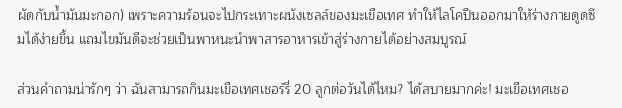ผัดกับน้ำมันมะกอก) เพราะความร้อนจะไปกระเทาะผนังเซลล์ของมะเขือเทศ ทำให้ไลโคปีนออกมาให้ร่างกายดูดซึมได้ง่ายขึ้น แถมไขมันดีจะช่วยเป็นพาหนะนำพาสารอาหารเข้าสู่ร่างกายได้อย่างสมบูรณ์

ส่วนคำถามน่ารักๆ ว่า ฉันสามารถกินมะเขือเทศเชอร์รี่ 20 ลูกต่อวันได้ไหม? ได้สบายมากค่ะ! มะเขือเทศเชอ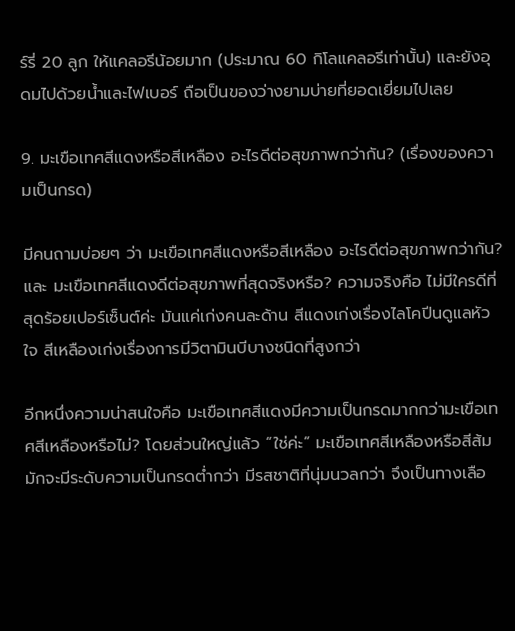ร์รี่ 20 ลูก ให้แคลอรีน้อยมาก (ประมาณ 60 กิโลแคลอรีเท่านั้น) และยังอุดมไปด้วยน้ำและไฟเบอร์ ถือเป็นของว่างยามบ่ายที่ยอดเยี่ยมไปเลย

9. มะเขือเทศสีแดงหรือสีเหลือง อะไรดีต่อสุขภาพกว่ากัน? (เรื่องของความเป็นกรด)

มีคนถามบ่อยๆ ว่า มะเขือเทศสีแดงหรือสีเหลือง อะไรดีต่อสุขภาพกว่ากัน? และ มะเขือเทศสีแดงดีต่อสุขภาพที่สุดจริงหรือ? ความจริงคือ ไม่มีใครดีที่สุดร้อยเปอร์เซ็นต์ค่ะ มันแค่เก่งคนละด้าน สีแดงเก่งเรื่องไลโคปีนดูแลหัวใจ สีเหลืองเก่งเรื่องการมีวิตามินบีบางชนิดที่สูงกว่า

อีกหนึ่งความน่าสนใจคือ มะเขือเทศสีแดงมีความเป็นกรดมากกว่ามะเขือเทศสีเหลืองหรือไม่? โดยส่วนใหญ่แล้ว “ใช่ค่ะ” มะเขือเทศสีเหลืองหรือสีส้มมักจะมีระดับความเป็นกรดต่ำกว่า มีรสชาติที่นุ่มนวลกว่า จึงเป็นทางเลือ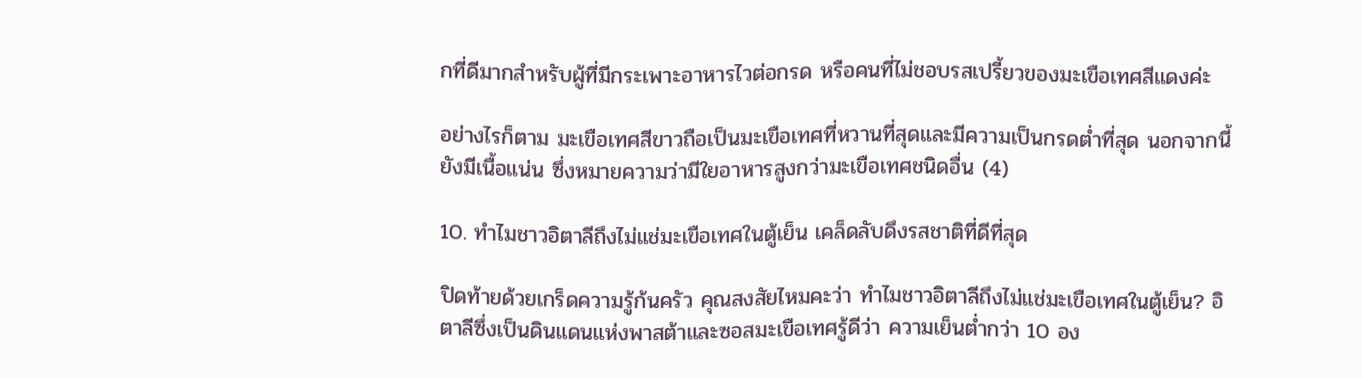กที่ดีมากสำหรับผู้ที่มีกระเพาะอาหารไวต่อกรด หรือคนที่ไม่ชอบรสเปรี้ยวของมะเขือเทศสีแดงค่ะ

อย่างไรก็ตาม มะเขือเทศสีขาวถือเป็นมะเขือเทศที่หวานที่สุดและมีความเป็นกรดต่ำที่สุด นอกจากนี้ยังมีเนื้อแน่น ซึ่งหมายความว่ามีใยอาหารสูงกว่ามะเขือเทศชนิดอื่น (4)

10. ทำไมชาวอิตาลีถึงไม่แช่มะเขือเทศในตู้เย็น เคล็ดลับดึงรสชาติที่ดีที่สุด

ปิดท้ายด้วยเกร็ดความรู้ก้นครัว คุณสงสัยไหมคะว่า ทำไมชาวอิตาลีถึงไม่แช่มะเขือเทศในตู้เย็น? อิตาลีซึ่งเป็นดินแดนแห่งพาสต้าและซอสมะเขือเทศรู้ดีว่า ความเย็นต่ำกว่า 10 อง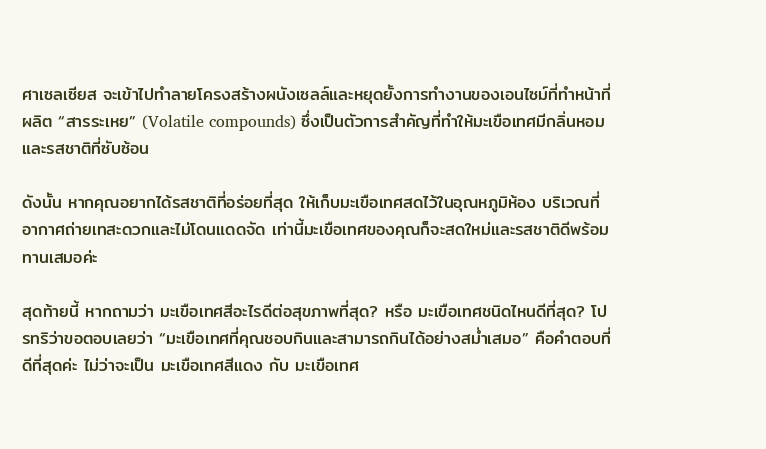ศาเซลเซียส จะเข้าไปทำลายโครงสร้างผนังเซลล์และหยุดยั้งการทำงานของเอนไซม์ที่ทำหน้าที่ผลิต “สารระเหย” (Volatile compounds) ซึ่งเป็นตัวการสำคัญที่ทำให้มะเขือเทศมีกลิ่นหอมและรสชาติที่ซับซ้อน

ดังนั้น หากคุณอยากได้รสชาติที่อร่อยที่สุด ให้เก็บมะเขือเทศสดไว้ในอุณหภูมิห้อง บริเวณที่อากาศถ่ายเทสะดวกและไม่โดนแดดจัด เท่านี้มะเขือเทศของคุณก็จะสดใหม่และรสชาติดีพร้อมทานเสมอค่ะ

สุดท้ายนี้ หากถามว่า มะเขือเทศสีอะไรดีต่อสุขภาพที่สุด? หรือ มะเขือเทศชนิดไหนดีที่สุด? โปรทริว่าขอตอบเลยว่า “มะเขือเทศที่คุณชอบกินและสามารถกินได้อย่างสม่ำเสมอ” คือคำตอบที่ดีที่สุดค่ะ ไม่ว่าจะเป็น มะเขือเทศสีแดง กับ มะเขือเทศ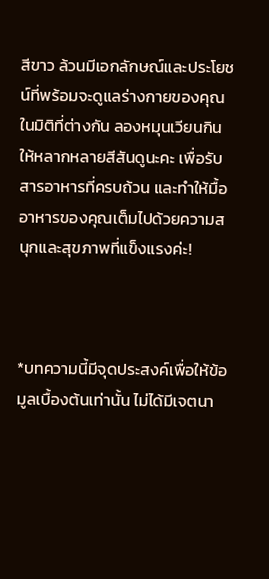สีขาว ล้วนมีเอกลักษณ์และประโยชน์ที่พร้อมจะดูแลร่างกายของคุณในมิติที่ต่างกัน ลองหมุนเวียนกินให้หลากหลายสีสันดูนะคะ เพื่อรับสารอาหารที่ครบถ้วน และทำให้มื้ออาหารของคุณเต็มไปด้วยความสนุกและสุขภาพที่แข็งแรงค่ะ!



*บทความนี้มีจุดประสงค์เพื่อให้ข้อมูลเบื้องต้นเท่านั้น ไม่ได้มีเจตนา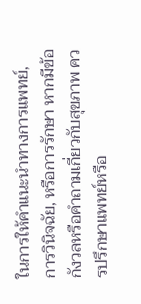ในการให้คำแนะนำทางการแพทย์, การวินิจฉัย, หรือการรักษา หากมีข้อกังวลหรือคำถามเกี่ยวกับสุขภาพ ควรปรึกษาแพทย์หรือ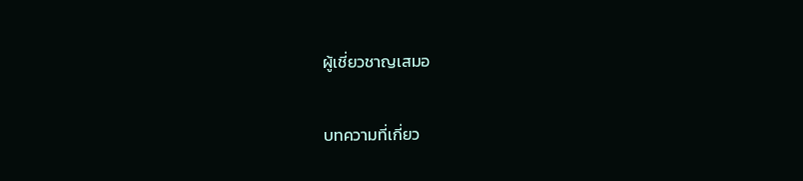ผู้เชี่ยวชาญเสมอ

บทความที่เกี่ยว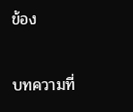ข้อง

บทความที่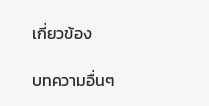เกี่ยวข้อง

บทความอื่นๆ